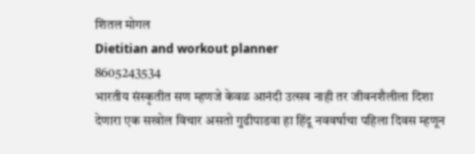शितल मोगल
Dietitian and workout planner
8605243534
भारतीय संस्कृतीत सण म्हणजे केवळ आनंदी उत्सव नाही तर जीवनशैलीला दिशा देणारा एक सखोल विचार असतो गुढीपाडवा हा हिंदू नववर्षाचा पहिला दिवस म्हणून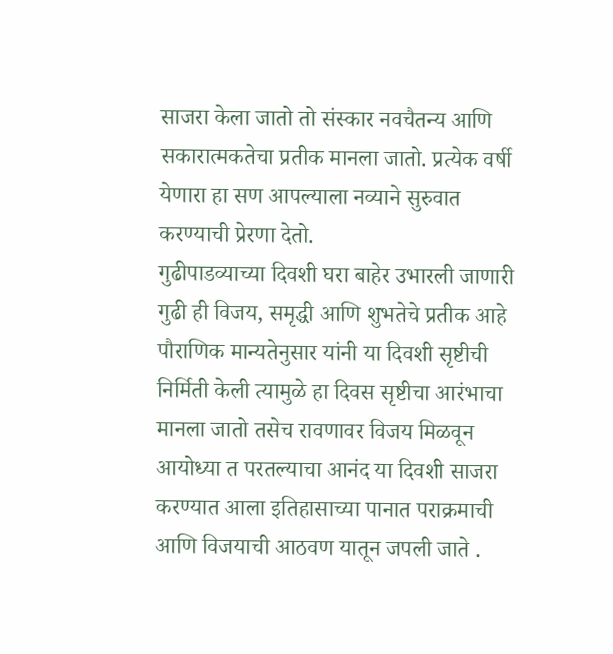साजरा केला जातो तो संस्कार नवचैतन्य आणि सकारात्मकतेचा प्रतीक मानला जातो. प्रत्येक वर्षी येणारा हा सण आपल्याला नव्याने सुरुवात करण्याची प्रेरणा देतो.
गुढीपाडव्याच्या दिवशी घरा बाहेर उभारली जाणारी गुढी ही विजय, समृद्धी आणि शुभतेचे प्रतीक आहे पौराणिक मान्यतेनुसार यांनी या दिवशी सृष्टीची निर्मिती केली त्यामुळे हा दिवस सृष्टीचा आरंभाचा मानला जातो तसेच रावणावर विजय मिळवून आयोध्या त परतल्याचा आनंद या दिवशी साजरा करण्यात आला इतिहासाच्या पानात पराक्रमाची आणि विजयाची आठवण यातून जपली जाते .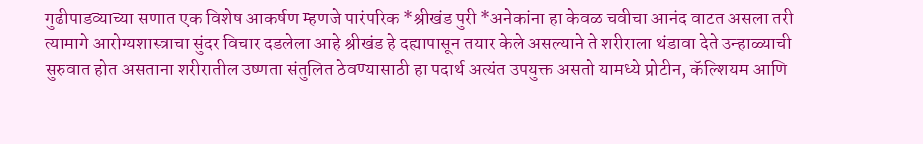गुढीपाडव्याच्या सणात एक विशेष आकर्षण म्हणजे पारंपरिक *श्रीखंड पुरी *अनेकांना हा केवळ चवीचा आनंद वाटत असला तरी त्यामागे आरोग्यशास्त्राचा सुंदर विचार दडलेला आहे श्रीखंड हे दह्यापासून तयार केले असल्याने ते शरीराला थंडावा देते उन्हाळ्याची सुरुवात होत असताना शरीरातील उष्णता संतुलित ठेवण्यासाठी हा पदार्थ अत्यंत उपयुक्त असतो यामध्ये प्रोटीन, कॅल्शियम आणि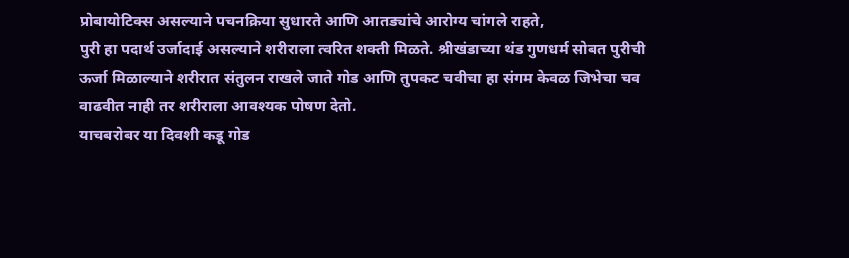प्रोबायोटिक्स असल्याने पचनक्रिया सुधारते आणि आतड्यांचे आरोग्य चांगले राहते,
पुरी हा पदार्थ उर्जादाई असल्याने शरीराला त्वरित शक्ती मिळते. श्रीखंडाच्या थंड गुणधर्म सोबत पुरीची ऊर्जा मिळाल्याने शरीरात संतुलन राखले जाते गोड आणि तुपकट चवीचा हा संगम केवळ जिभेचा चव वाढवीत नाही तर शरीराला आवश्यक पोषण देतो.
याचबरोबर या दिवशी कडू गोड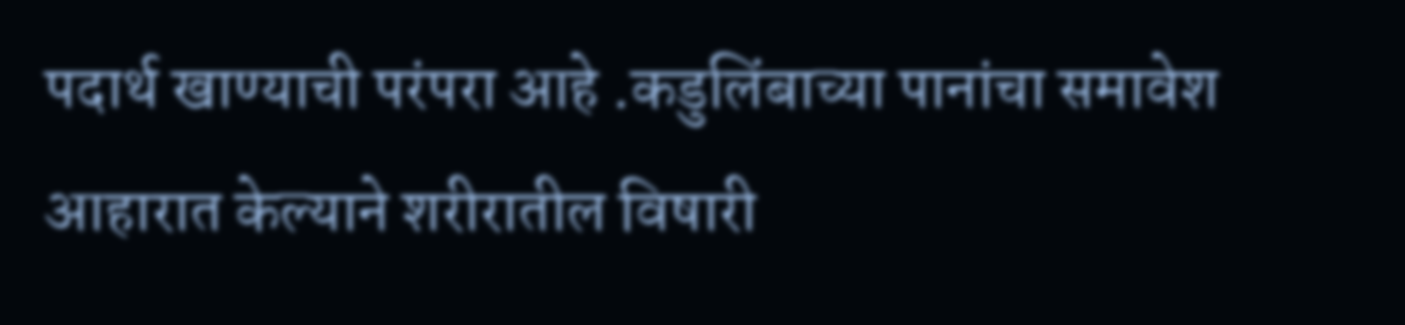पदार्थ खाण्याची परंपरा आहे .कडुलिंबाच्या पानांचा समावेश आहारात केल्याने शरीरातील विषारी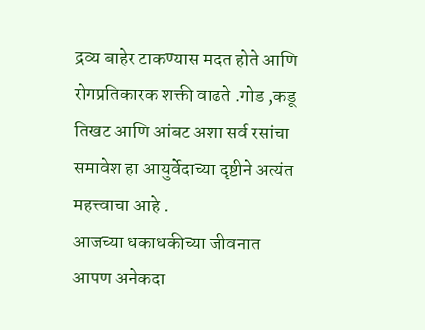द्रव्य बाहेर टाकण्यास मदत होते आणि रोगप्रतिकारक शक्ती वाढते .गोड ,कडू तिखट आणि आंबट अशा सर्व रसांचा समावेश हा आयुर्वेदाच्या दृष्टीने अत्यंत महत्त्वाचा आहे .
आजच्या धकाधकीच्या जीवनात आपण अनेकदा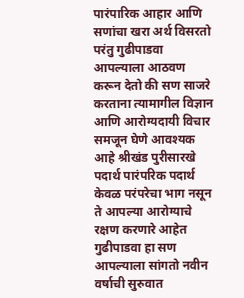पारंपारिक आहार आणि सणांचा खरा अर्थ विसरतो परंतु गुढीपाडवा आपल्याला आठवण करून देतो की सण साजरे करताना त्यामागील विज्ञान आणि आरोग्यदायी विचार समजून घेणे आवश्यक आहे श्रीखंड पुरीसारखे पदार्थ पारंपरिक पदार्थ केवळ परंपरेचा भाग नसून ते आपल्या आरोग्याचे रक्षण करणारे आहेत
गुढीपाडवा हा सण आपल्याला सांगतो नवीन वर्षाची सुरुवात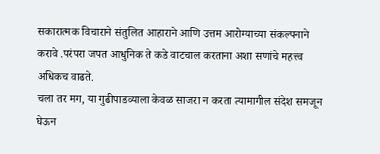सकारात्मक विचाराने संतुलित आहाराने आणि उत्तम आरोग्याच्या संकल्पनाने करावे .परंपरा जपत आधुनिक ते कडे वाटचाल करताना अशा सणांचे महत्त्व अधिकच वाढते.
चला तर मग, या गुढीपाडव्याला केवळ साजरा न करता त्यामागील संदेश समजून घेऊन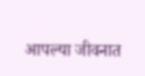आपल्या जीवनात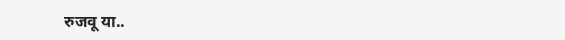रुजवू या..